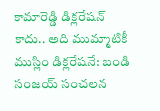కామారెడ్డి డిక్లరేషన్ కాదు.. అది ముమ్మాటికీ ముస్లిం డిక్లరేషనే: బండి సంజయ్ సంచలన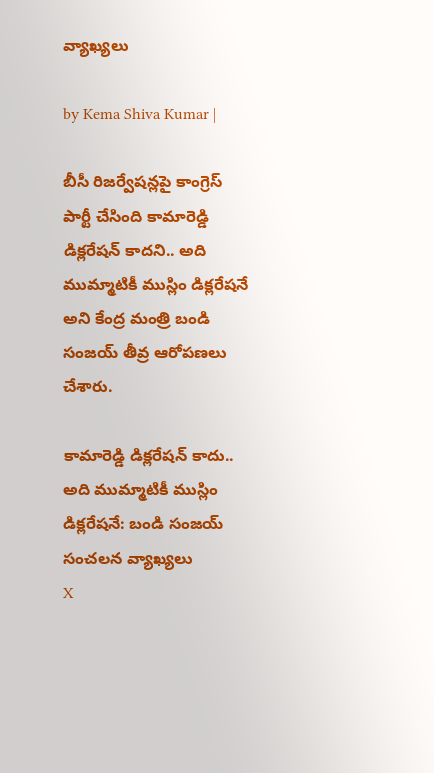వ్యాఖ్యలు

by Kema Shiva Kumar |

బీసీ రిజర్వేషన్లపై కాంగ్రెస్ పార్టీ చేసింది కామారెడ్డి డిక్లరేషన్ కాదని.. అది ముమ్మాటికీ ముస్లిం డిక్లరేషనే అని కేంద్ర మంత్రి బండి సంజయ్ తీవ్ర ఆరోపణలు చేశారు.

కామారెడ్డి డిక్లరేషన్ కాదు.. అది ముమ్మాటికీ ముస్లిం డిక్లరేషనే: బండి సంజయ్ సంచలన వ్యాఖ్యలు
X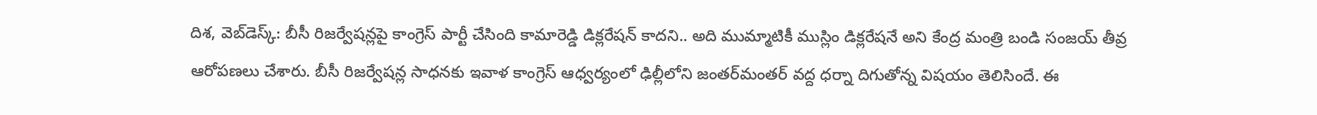దిశ, వెబ్‌డెస్క్: బీసీ రిజర్వేషన్లపై కాంగ్రెస్ పార్టీ చేసింది కామారెడ్డి డిక్లరేషన్ కాదని.. అది ముమ్మాటికీ ముస్లిం డిక్లరేషనే అని కేంద్ర మంత్రి బండి సంజయ్ తీవ్ర ఆరోపణలు చేశారు. బీసీ రిజర్వేషన్ల సాధనకు ఇవాళ కాంగ్రెస్ ఆధ్వర్యంలో ఢిల్లీలోని జంతర్‌మంతర్ వద్ద ధర్నా దిగుతోన్న విషయం తెలిసిందే. ఈ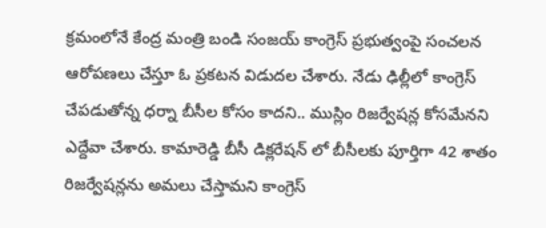క్రమంలోనే కేంద్ర మంత్రి బండి సంజయ్ కాంగ్రెస్ ప్రభుత్వంపై సంచలన ఆరోపణలు చేస్తూ ఓ ప్రకటన విడుదల చేశారు. నేడు ఢిల్లీలో కాంగ్రెస్ చేపడుతోన్న ధర్నా బీసీల కోసం కాదని.. ముస్లిం రిజర్వేషన్ల కోసమేనని ఎద్దేవా చేశారు. కామారెడ్డి బీసీ డిక్లరేషన్ లో బీసీలకు పూర్తిగా 42 శాతం రిజర్వేషన్లను అమలు చేస్తామని కాంగ్రెస్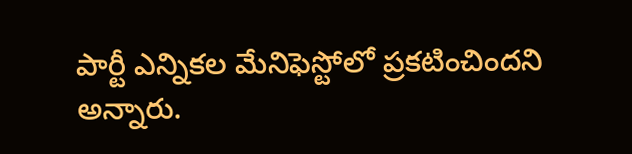పార్టీ ఎన్నికల మేనిఫెస్టోలో ప్రకటించిందని అన్నారు.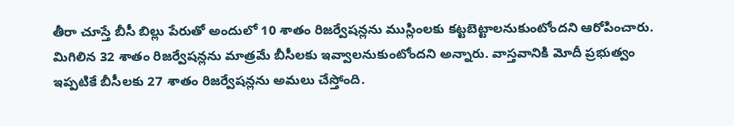తీరా చూస్తే బీసీ బిల్లు పేరుతో అందులో 10 శాతం రిజర్వేషన్లను ముస్లింలకు కట్టబెట్టాలనుకుంటోందని ఆరోపించారు. మిగిలిన 32 శాతం రిజర్వేషన్లను మాత్రమే బీసీలకు ఇవ్వాలనుకుంటోందని అన్నారు. వాస్తవానికి మోదీ ప్రభుత్వం ఇప్పటికే బీసీలకు 27 శాతం రిజర్వేషన్లను అమలు చేస్తోంది.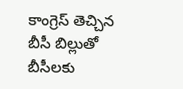కాంగ్రెస్ తెచ్చిన బీసీ బిల్లుతో బీసీలకు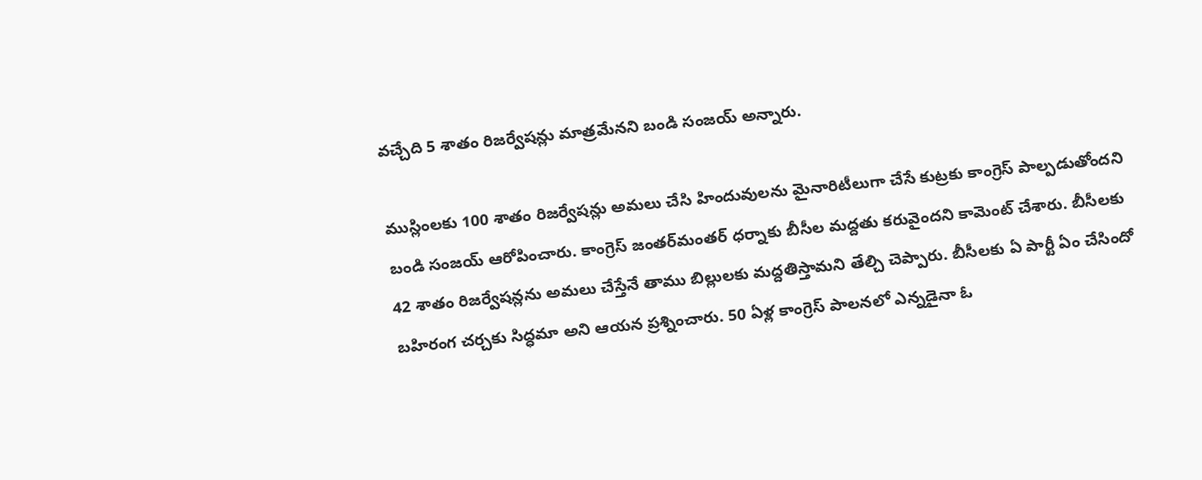వచ్చేది 5 శాతం రిజర్వేషన్లు మాత్రమేనని బండి సంజయ్ అన్నారు.

ముస్లింలకు 100 శాతం రిజర్వేషన్లు అమలు చేసి హిందువులను మైనారిటీలుగా చేసే కుట్రకు కాంగ్రెస్ పాల్పడుతోందని బండి సంజయ్ ఆరోపించారు. కాంగ్రెస్ జంతర్‌మంతర్ ధర్నాకు బీసీల మద్దతు కరువైందని కామెంట్ చేశారు. బీసీలకు 42 శాతం రిజర్వేషన్లను అమలు చేస్తేనే తాము బిల్లులకు మద్దతిస్తామని తేల్చి చెప్పారు. బీసీలకు ఏ పార్టీ ఏం చేసిందో బహిరంగ చర్చకు సిద్ధమా అని ఆయన ప్రశ్నించారు. 50 ఏళ్ల కాంగ్రెస్ పాలనలో ఎన్నడైనా ఓ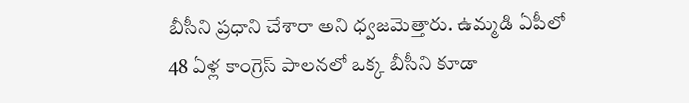బీసీని ప్రధాని చేశారా అని ధ్వజమెత్తారు. ఉమ్మడి ఏపీలో 48 ఏళ్ల కాంగ్రెస్ పాలనలో ఒక్క బీసీని కూడా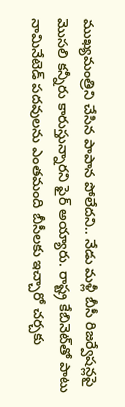ముఖ్యమంత్రిని చేసిన పాపాన పోలేదని.. నేడు మళ్లీ బీసీ రిజర్వేషన్లపై మొసలి కన్నీరు కారుస్తున్నారని ఫైర్ అయ్యారు. రాష్ట్ర కేబినెట్‌‌తో పాటు నామినేటెడ్ పదవులను ఎంతమంది బీసీలకు ఇచ్చారో చర్చకు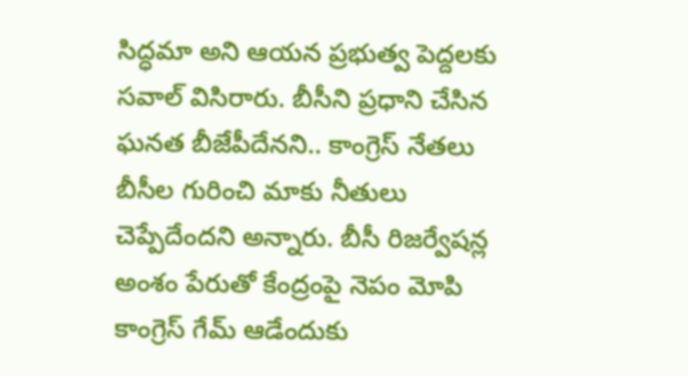సిద్ధమా అని ఆయన ప్రభుత్వ పెద్దలకు సవాల్ విసిరారు. బీసీని ప్రధాని చేసిన ఘనత బీజేపీదేనని.. కాంగ్రెస్ నేతలు బీసీల గురించి మాకు నీతులు చెప్పేదేందని అన్నారు. బీసీ రిజర్వేషన్ల అంశం పేరుతో కేంద్రంపై నెపం మోపి కాంగ్రెస్ గేమ్ ఆడేందుకు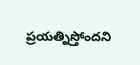ప్రయత్నిస్తోందని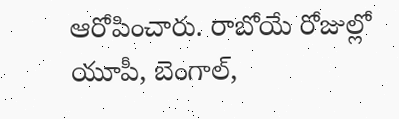ఆరోపించారు. రాబోయే రోజుల్లో యూపీ, బెంగాల్,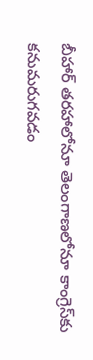బీహార్ తరహాలోనూ తెలంగాణలోనూ కాంగ్రెస్‌కు కనుమరుగవడం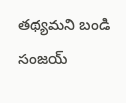తథ్యమని బండి సంజయ్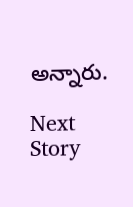అన్నారు.

Next Story